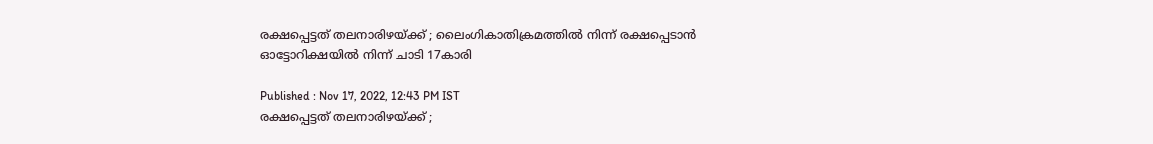രക്ഷപ്പെട്ടത് തലനാരിഴയ്ക്ക് ; ലൈംഗികാതിക്രമത്തിൽ നിന്ന് രക്ഷപ്പെടാൻ ഓട്ടോറിക്ഷയിൽ നിന്ന് ചാടി 17കാരി

Published : Nov 17, 2022, 12:43 PM IST
രക്ഷപ്പെട്ടത് തലനാരിഴയ്ക്ക് ;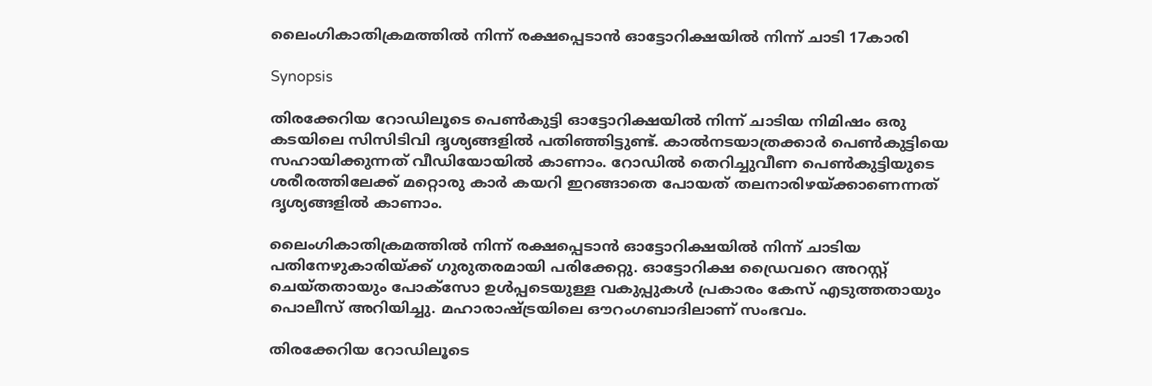ലൈംഗികാതിക്രമത്തിൽ നിന്ന് രക്ഷപ്പെടാൻ ഓട്ടോറിക്ഷയിൽ നിന്ന് ചാടി 17കാരി

Synopsis

തിരക്കേറിയ റോഡിലൂടെ പെൺകുട്ടി ഓട്ടോറിക്ഷയിൽ നിന്ന് ചാടിയ നിമിഷം ഒരു കടയിലെ സിസിടിവി ദൃശ്യങ്ങളിൽ പതിഞ്ഞിട്ടുണ്ട്. കാൽനടയാത്രക്കാർ പെൺകുട്ടിയെ സഹായിക്കുന്നത് വീഡിയോയിൽ കാണാം. റോഡില്‍ തെറിച്ചുവീണ പെണ്‍കുട്ടിയുടെ ശരീരത്തിലേക്ക് മറ്റൊരു കാര്‍ കയറി ഇറങ്ങാതെ പോയത് തലനാരിഴയ്ക്കാണെന്നത് ദൃശ്യങ്ങളില്‍ കാണാം.

ലൈംഗികാതിക്രമത്തിൽ നിന്ന് രക്ഷപ്പെടാൻ ഓട്ടോറിക്ഷയിൽ നിന്ന് ചാടിയ പതിനേഴുകാരിയ്ക്ക് ഗുരുതരമായി പരിക്കേറ്റു. ഓട്ടോറിക്ഷ ഡ്രൈവറെ അറസ്റ്റ് ചെയ്തതായും പോക്‌സോ ഉൾപ്പടെയുള്ള വകുപ്പുകൾ പ്രകാരം കേസ് എടുത്തതായും പൊലീസ് അറിയിച്ചു. മഹാരാഷ്ട്രയിലെ ഔറംഗബാദിലാണ് സംഭവം.

തിരക്കേറിയ റോഡിലൂടെ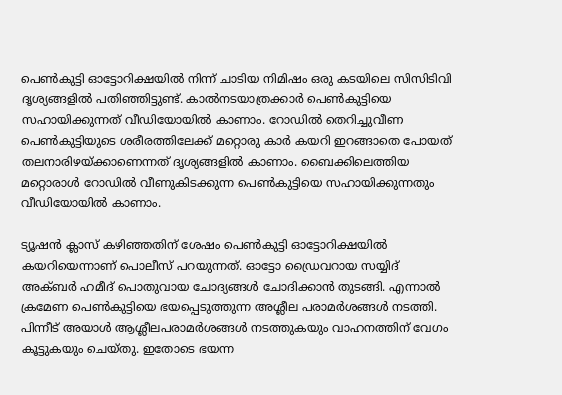പെൺകുട്ടി ഓട്ടോറിക്ഷയിൽ നിന്ന് ചാടിയ നിമിഷം ഒരു കടയിലെ സിസിടിവി ദൃശ്യങ്ങളിൽ പതിഞ്ഞിട്ടുണ്ട്. കാൽനടയാത്രക്കാർ പെൺകുട്ടിയെ സഹായിക്കുന്നത് വീഡിയോയിൽ കാണാം. റോഡിൽ തെറിച്ചുവീണ പെൺകുട്ടിയുടെ ശരീരത്തിലേക്ക് മറ്റൊരു കാർ കയറി ഇറങ്ങാതെ പോയത് തലനാരിഴയ്ക്കാണെന്നത് ദൃശ്യങ്ങളിൽ കാണാം. ബൈക്കിലെത്തിയ മറ്റൊരാൾ റോഡിൽ വീണുകിടക്കുന്ന പെൺകുട്ടിയെ സഹായിക്കുന്നതും വീഡിയോയിൽ കാണാം.

ട്യൂഷൻ ക്ലാസ് കഴിഞ്ഞതിന് ശേഷം പെൺകുട്ടി ഓട്ടോറിക്ഷയിൽ കയറിയെന്നാണ് പൊലീസ് പറയുന്നത്. ഓട്ടോ ഡ്രൈവറായ സയ്യിദ് അക്ബർ ഹമീദ് പൊതുവായ ചോദ്യങ്ങൾ ചോദിക്കാൻ തുടങ്ങി. എന്നാൽ ക്രമേണ പെൺകുട്ടിയെ ഭയപ്പെടുത്തുന്ന അശ്ലീല പരാമർശങ്ങൾ നടത്തി. പിന്നീട് അയാൾ ആശ്ലീലപരാമർശങ്ങൾ നടത്തുകയും വാഹനത്തിന് വേഗം കൂട്ടുകയും ചെയ്തു. ഇതോടെ ഭയന്ന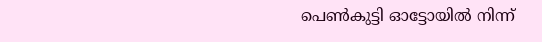പെൺകുട്ടി ഓട്ടോയിൽ നിന്ന്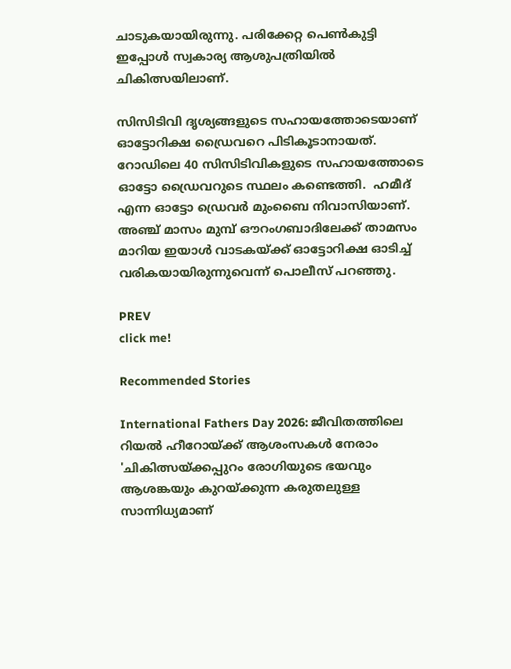ചാടുകയായിരുന്നു. പരിക്കേറ്റ പെൺകുട്ടി ഇപ്പോൾ സ്വകാര്യ ആശുപത്രിയിൽ ചികിത്സയിലാണ്.

സിസിടിവി ദൃശ്യങ്ങളുടെ സഹായത്തോടെയാണ് ഓട്ടോറിക്ഷ ഡ്രൈവറെ പിടികൂടാനായത്. റോഡിലെ 40 സിസിടിവികളുടെ സഹായത്തോടെ ഓട്ടോ ഡ്രൈവറുടെ സ്ഥലം കണ്ടെത്തി.  ഹമീദ് എന്ന ഓട്ടോ ഡ്രെവർ മുംബൈ നിവാസിയാണ്. അഞ്ച് മാസം മുമ്പ് ഔറംഗബാദിലേക്ക് താമസം മാറിയ ഇയാൾ വാടകയ്ക്ക് ഓട്ടോറിക്ഷ ഓടിച്ച് വരികയായിരുന്നുവെന്ന് പൊലീസ് പറഞ്ഞു.

PREV
click me!

Recommended Stories

International Fathers Day 2026: ജീവിതത്തിലെ റിയൽ ഹീറോയ്ക്ക് ആശംസകൾ നേരാം
'ചികിത്സയ്ക്കപ്പുറം രോഗിയുടെ ഭയവും ആശങ്കയും കുറയ്ക്കുന്ന കരുതലുള്ള സാന്നിധ്യമാണ്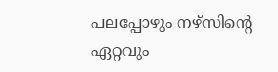പലപ്പോഴും നഴ്സിന്റെ ഏറ്റവും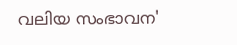വലിയ സംഭാവന'